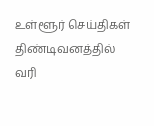உள்ளூர் செய்திகள்
திண்டிவனத்தில் வரி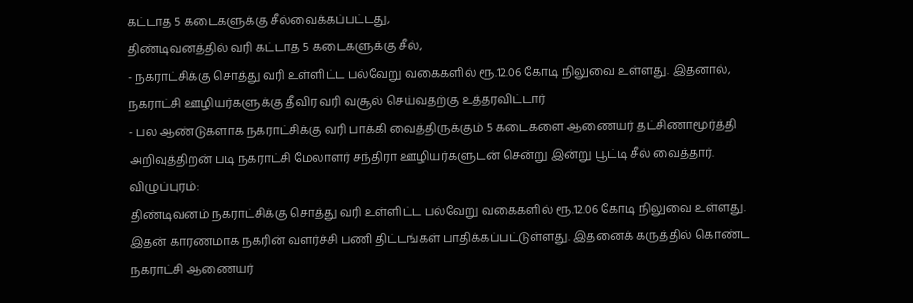கட்டாத 5 கடைகளுக்கு சீல்வைக்கப்பட்டது,
திண்டிவனத்தில் வரி கட்டாத 5 கடைகளுக்கு சீல்,
- நகராட்சிக்கு சொத்து வரி உள்ளிட்ட பல்வேறு வகைகளில் ரூ.12.06 கோடி நிலுவை உள்ளது. இதனால், நகராட்சி ஊழியர்களுக்கு தீவிர வரி வசூல் செய்வதற்கு உத்தரவிட்டார்
- பல ஆண்டுகளாக நகராட்சிக்கு வரி பாக்கி வைத்திருக்கும் 5 கடைகளை ஆணையர் தட்சிணாமூர்த்தி அறிவுத்திறன் படி நகராட்சி மேலாளர் சந்திரா ஊழியர்களுடன் சென்று இன்று பூட்டி சீல் வைத்தார்.
விழுப்புரம்:
திண்டிவனம் நகராட்சிக்கு சொத்து வரி உள்ளிட்ட பல்வேறு வகைகளில் ரூ.12.06 கோடி நிலுவை உள்ளது. இதன் காரணமாக நகரின் வளர்ச்சி பணி திட்டங்கள் பாதிக்கப்பட்டுள்ளது. இதனைக் கருத்தில் கொண்ட நகராட்சி ஆணையர்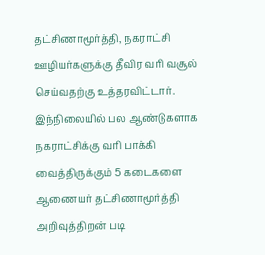தட்சிணாமூர்த்தி, நகராட்சி ஊழியர்களுக்கு தீவிர வரி வசூல் செய்வதற்கு உத்தரவிட்டார்.
இந்நிலையில் பல ஆண்டுகளாக நகராட்சிக்கு வரி பாக்கி வைத்திருக்கும் 5 கடைகளை ஆணையர் தட்சிணாமூர்த்தி அறிவுத்திறன் படி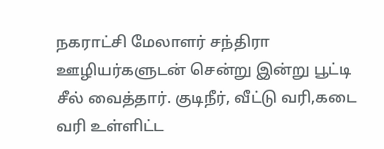நகராட்சி மேலாளர் சந்திரா ஊழியர்களுடன் சென்று இன்று பூட்டி சீல் வைத்தார். குடிநீர், வீட்டு வரி,கடை வரி உள்ளிட்ட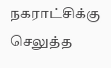நகராட்சிக்கு செலுத்த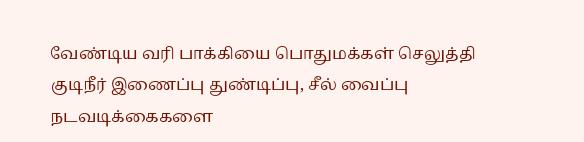வேண்டிய வரி பாக்கியை பொதுமக்கள் செலுத்தி குடிநீர் இணைப்பு துண்டிப்பு, சீல் வைப்பு நடவடிக்கைகளை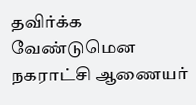தவிர்க்க வேண்டுமென நகராட்சி ஆணையர்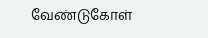வேண்டுகோள்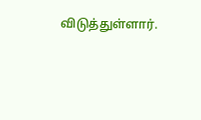விடுத்துள்ளார்.